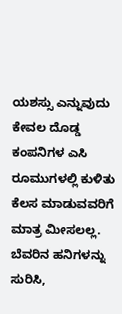ಯಶಸ್ಸು ಎನ್ನುವುದು ಕೇವಲ ದೊಡ್ಡ ಕಂಪನಿಗಳ ಎಸಿ ರೂಮುಗಳಲ್ಲಿ ಕುಳಿತು ಕೆಲಸ ಮಾಡುವವರಿಗೆ ಮಾತ್ರ ಮೀಸಲಲ್ಲ. ಬೆವರಿನ ಹನಿಗಳನ್ನು ಸುರಿಸಿ,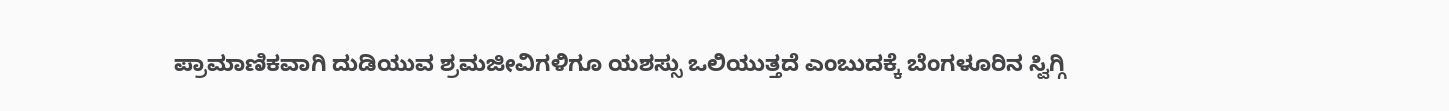ಪ್ರಾಮಾಣಿಕವಾಗಿ ದುಡಿಯುವ ಶ್ರಮಜೀವಿಗಳಿಗೂ ಯಶಸ್ಸು ಒಲಿಯುತ್ತದೆ ಎಂಬುದಕ್ಕೆ ಬೆಂಗಳೂರಿನ ಸ್ವಿಗ್ಗಿ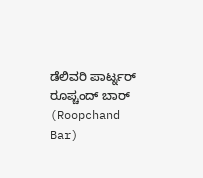ಡೆಲಿವರಿ ಪಾರ್ಟ್ನರ್ ರೂಪ್ಚಂದ್ ಬಾರ್ (Roopchand Bar)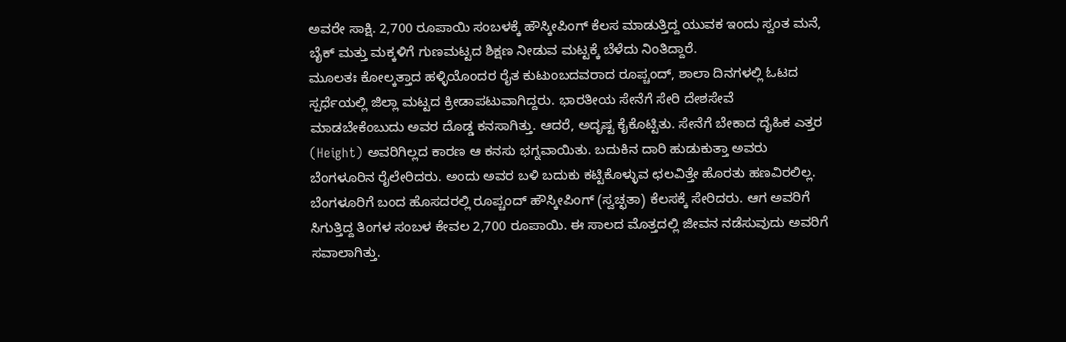ಅವರೇ ಸಾಕ್ಷಿ. 2,700 ರೂಪಾಯಿ ಸಂಬಳಕ್ಕೆ ಹೌಸ್ಕೀಪಿಂಗ್ ಕೆಲಸ ಮಾಡುತ್ತಿದ್ದ ಯುವಕ ಇಂದು ಸ್ವಂತ ಮನೆ, ಬೈಕ್ ಮತ್ತು ಮಕ್ಕಳಿಗೆ ಗುಣಮಟ್ಟದ ಶಿಕ್ಷಣ ನೀಡುವ ಮಟ್ಟಕ್ಕೆ ಬೆಳೆದು ನಿಂತಿದ್ದಾರೆ.
ಮೂಲತಃ ಕೋಲ್ಕತ್ತಾದ ಹಳ್ಳಿಯೊಂದರ ರೈತ ಕುಟುಂಬದವರಾದ ರೂಪ್ಚಂದ್, ಶಾಲಾ ದಿನಗಳಲ್ಲಿ ಓಟದ ಸ್ಪರ್ಧೆಯಲ್ಲಿ ಜಿಲ್ಲಾ ಮಟ್ಟದ ಕ್ರೀಡಾಪಟುವಾಗಿದ್ದರು. ಭಾರತೀಯ ಸೇನೆಗೆ ಸೇರಿ ದೇಶಸೇವೆ ಮಾಡಬೇಕೆಂಬುದು ಅವರ ದೊಡ್ಡ ಕನಸಾಗಿತ್ತು. ಆದರೆ, ಅದೃಷ್ಟ ಕೈಕೊಟ್ಟಿತು. ಸೇನೆಗೆ ಬೇಕಾದ ದೈಹಿಕ ಎತ್ತರ (Height) ಅವರಿಗಿಲ್ಲದ ಕಾರಣ ಆ ಕನಸು ಭಗ್ನವಾಯಿತು. ಬದುಕಿನ ದಾರಿ ಹುಡುಕುತ್ತಾ ಅವರು ಬೆಂಗಳೂರಿನ ರೈಲೇರಿದರು. ಅಂದು ಅವರ ಬಳಿ ಬದುಕು ಕಟ್ಟಿಕೊಳ್ಳುವ ಛಲವಿತ್ತೇ ಹೊರತು ಹಣವಿರಲಿಲ್ಲ.
ಬೆಂಗಳೂರಿಗೆ ಬಂದ ಹೊಸದರಲ್ಲಿ ರೂಪ್ಚಂದ್ ಹೌಸ್ಕೀಪಿಂಗ್ (ಸ್ವಚ್ಛತಾ) ಕೆಲಸಕ್ಕೆ ಸೇರಿದರು. ಆಗ ಅವರಿಗೆ ಸಿಗುತ್ತಿದ್ದ ತಿಂಗಳ ಸಂಬಳ ಕೇವಲ 2,700 ರೂಪಾಯಿ. ಈ ಸಾಲದ ಮೊತ್ತದಲ್ಲಿ ಜೀವನ ನಡೆಸುವುದು ಅವರಿಗೆ ಸವಾಲಾಗಿತ್ತು.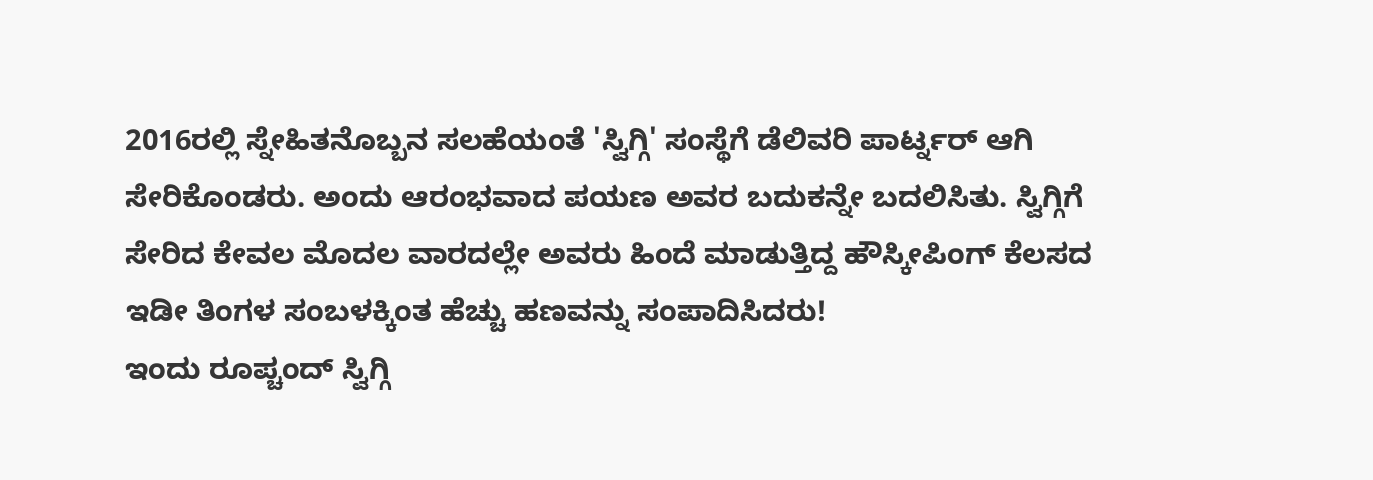2016ರಲ್ಲಿ ಸ್ನೇಹಿತನೊಬ್ಬನ ಸಲಹೆಯಂತೆ 'ಸ್ವಿಗ್ಗಿ' ಸಂಸ್ಥೆಗೆ ಡೆಲಿವರಿ ಪಾರ್ಟ್ನರ್ ಆಗಿ ಸೇರಿಕೊಂಡರು. ಅಂದು ಆರಂಭವಾದ ಪಯಣ ಅವರ ಬದುಕನ್ನೇ ಬದಲಿಸಿತು. ಸ್ವಿಗ್ಗಿಗೆ ಸೇರಿದ ಕೇವಲ ಮೊದಲ ವಾರದಲ್ಲೇ ಅವರು ಹಿಂದೆ ಮಾಡುತ್ತಿದ್ದ ಹೌಸ್ಕೀಪಿಂಗ್ ಕೆಲಸದ ಇಡೀ ತಿಂಗಳ ಸಂಬಳಕ್ಕಿಂತ ಹೆಚ್ಚು ಹಣವನ್ನು ಸಂಪಾದಿಸಿದರು!
ಇಂದು ರೂಪ್ಚಂದ್ ಸ್ವಿಗ್ಗಿ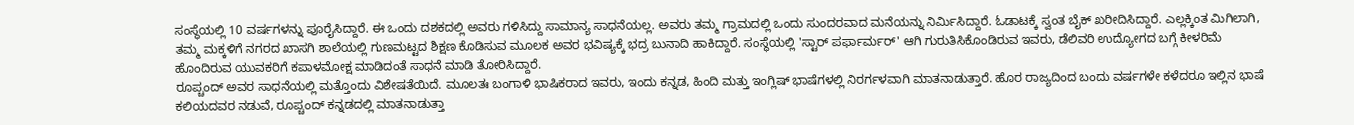ಸಂಸ್ಥೆಯಲ್ಲಿ 10 ವರ್ಷಗಳನ್ನು ಪೂರೈಸಿದ್ದಾರೆ. ಈ ಒಂದು ದಶಕದಲ್ಲಿ ಅವರು ಗಳಿಸಿದ್ದು ಸಾಮಾನ್ಯ ಸಾಧನೆಯಲ್ಲ. ಅವರು ತಮ್ಮ ಗ್ರಾಮದಲ್ಲಿ ಒಂದು ಸುಂದರವಾದ ಮನೆಯನ್ನು ನಿರ್ಮಿಸಿದ್ದಾರೆ. ಓಡಾಟಕ್ಕೆ ಸ್ವಂತ ಬೈಕ್ ಖರೀದಿಸಿದ್ದಾರೆ. ಎಲ್ಲಕ್ಕಿಂತ ಮಿಗಿಲಾಗಿ, ತಮ್ಮ ಮಕ್ಕಳಿಗೆ ನಗರದ ಖಾಸಗಿ ಶಾಲೆಯಲ್ಲಿ ಗುಣಮಟ್ಟದ ಶಿಕ್ಷಣ ಕೊಡಿಸುವ ಮೂಲಕ ಅವರ ಭವಿಷ್ಯಕ್ಕೆ ಭದ್ರ ಬುನಾದಿ ಹಾಕಿದ್ದಾರೆ. ಸಂಸ್ಥೆಯಲ್ಲಿ 'ಸ್ಟಾರ್ ಪರ್ಫಾರ್ಮರ್' ಆಗಿ ಗುರುತಿಸಿಕೊಂಡಿರುವ ಇವರು, ಡೆಲಿವರಿ ಉದ್ಯೋಗದ ಬಗ್ಗೆ ಕೀಳರಿಮೆ ಹೊಂದಿರುವ ಯುವಕರಿಗೆ ಕಪಾಳಮೋಕ್ಷ ಮಾಡಿದಂತೆ ಸಾಧನೆ ಮಾಡಿ ತೋರಿಸಿದ್ದಾರೆ.
ರೂಪ್ಚಂದ್ ಅವರ ಸಾಧನೆಯಲ್ಲಿ ಮತ್ತೊಂದು ವಿಶೇಷತೆಯಿದೆ. ಮೂಲತಃ ಬಂಗಾಳಿ ಭಾಷಿಕರಾದ ಇವರು, ಇಂದು ಕನ್ನಡ, ಹಿಂದಿ ಮತ್ತು ಇಂಗ್ಲಿಷ್ ಭಾಷೆಗಳಲ್ಲಿ ನಿರರ್ಗಳವಾಗಿ ಮಾತನಾಡುತ್ತಾರೆ. ಹೊರ ರಾಜ್ಯದಿಂದ ಬಂದು ವರ್ಷಗಳೇ ಕಳೆದರೂ ಇಲ್ಲಿನ ಭಾಷೆ ಕಲಿಯದವರ ನಡುವೆ, ರೂಪ್ಚಂದ್ ಕನ್ನಡದಲ್ಲಿ ಮಾತನಾಡುತ್ತಾ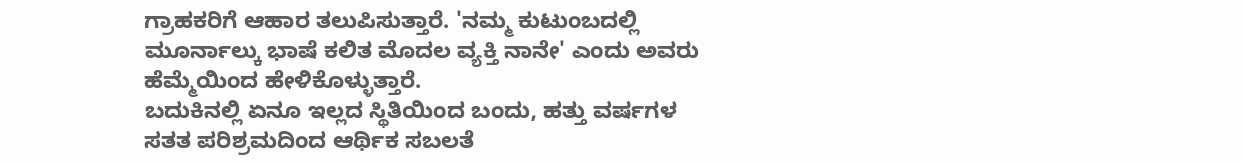ಗ್ರಾಹಕರಿಗೆ ಆಹಾರ ತಲುಪಿಸುತ್ತಾರೆ. 'ನಮ್ಮ ಕುಟುಂಬದಲ್ಲಿ ಮೂರ್ನಾಲ್ಕು ಭಾಷೆ ಕಲಿತ ಮೊದಲ ವ್ಯಕ್ತಿ ನಾನೇ' ಎಂದು ಅವರು ಹೆಮ್ಮೆಯಿಂದ ಹೇಳಿಕೊಳ್ಳುತ್ತಾರೆ.
ಬದುಕಿನಲ್ಲಿ ಏನೂ ಇಲ್ಲದ ಸ್ಥಿತಿಯಿಂದ ಬಂದು, ಹತ್ತು ವರ್ಷಗಳ ಸತತ ಪರಿಶ್ರಮದಿಂದ ಆರ್ಥಿಕ ಸಬಲತೆ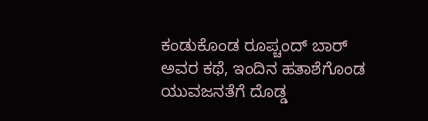ಕಂಡುಕೊಂಡ ರೂಪ್ಚಂದ್ ಬಾರ್ ಅವರ ಕಥೆ, ಇಂದಿನ ಹತಾಶೆಗೊಂಡ ಯುವಜನತೆಗೆ ದೊಡ್ಡ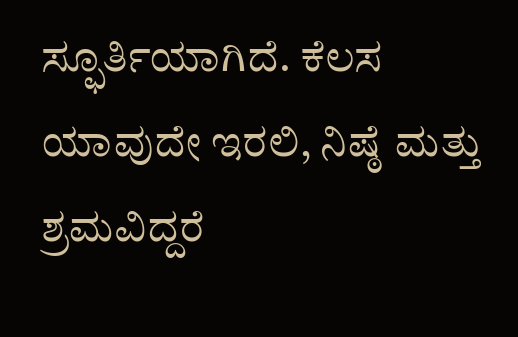ಸ್ಫೂರ್ತಿಯಾಗಿದೆ. ಕೆಲಸ ಯಾವುದೇ ಇರಲಿ, ನಿಷ್ಠೆ ಮತ್ತು ಶ್ರಮವಿದ್ದರೆ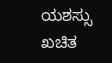ಯಶಸ್ಸು ಖಚಿತ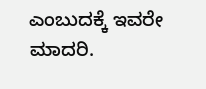ಎಂಬುದಕ್ಕೆ ಇವರೇ ಮಾದರಿ.